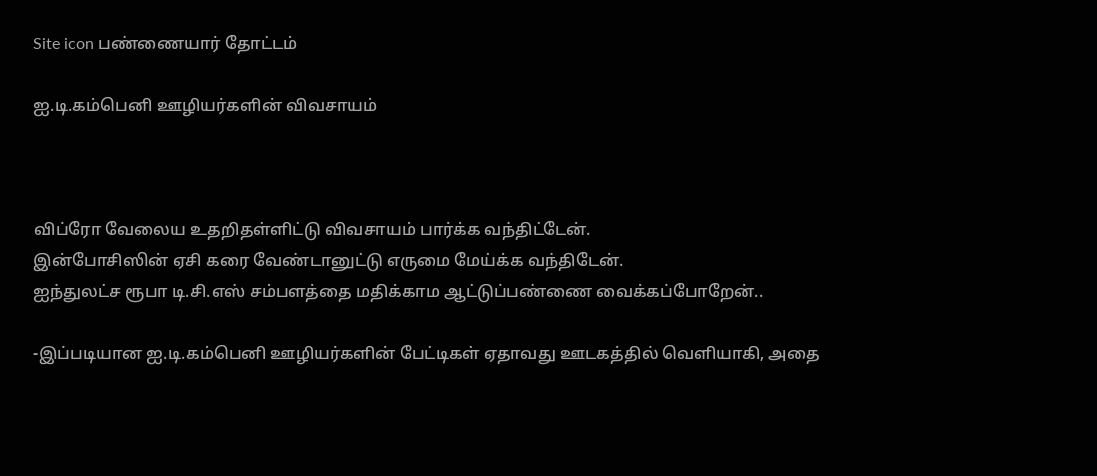Site icon பண்ணையார் தோட்டம்

ஐ.டி.கம்பெனி ஊழியர்களின் விவசாயம்



விப்ரோ வேலைய உதறிதள்ளிட்டு விவசாயம் பார்க்க வந்திட்டேன்.
இன்போசிஸின் ஏசி கரை வேண்டானுட்டு எருமை மேய்க்க வந்திடேன்.
ஐந்துலட்ச ரூபா டி.சி.எஸ் சம்பளத்தை மதிக்காம ஆட்டுப்பண்ணை வைக்கப்போறேன்..

-இப்படியான ஐ.டி.கம்பெனி ஊழியர்களின் பேட்டிகள் ஏதாவது ஊடகத்தில் வெளியாகி, அதை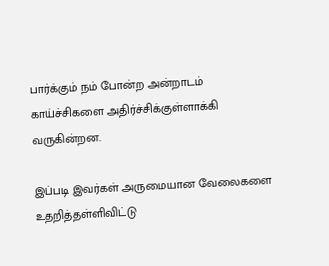பார்க்கும் நம் போன்ற அன்றாடம் காய்ச்சிகளை அதிர்ச்சிக்குள்ளாக்கி வருகின்றன.

இப்படி இவர்கள் அருமையான வேலைகளை உதறித்தள்ளிவிட்டு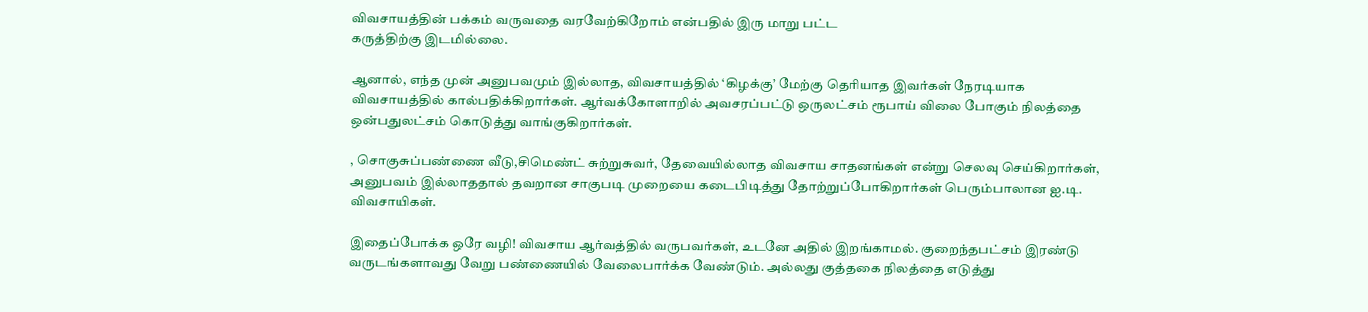விவசாயத்தின் பக்கம் வருவதை வரவேற்கிறோம் என்பதில் இரு மாறு பட்ட
கருத்திற்கு இடமில்லை.

ஆனால், எந்த முன் அனுபவமும் இல்லாத, விவசாயத்தில் ‘கிழக்கு’ மேற்கு தெரியாத இவர்கள் நேரடியாக விவசாயத்தில் கால்பதிக்கிறார்கள். ஆர்வக்கோளாறில் அவசரப்பட்டு ஒருலட்சம் ரூபாய் விலை போகும் நிலத்தை ஒன்பதுலட்சம் கொடுத்து வாங்குகிறார்கள்.

, சொகுசுப்பண்ணை வீடு,சிமெண்ட் சுற்றுசுவர், தேவையில்லாத விவசாய சாதனங்கள் என்று செலவு செய்கிறார்கள்,
அனுபவம் இல்லாததால் தவறான சாகுபடி முறையை கடைபிடித்து தோற்றுப்போகிறார்கள் பெரும்பாலான ஐ.டி. விவசாயிகள்.

இதைப்போக்க ஒரே வழி! விவசாய ஆர்வத்தில் வருபவர்கள், உடனே அதில் இறங்காமல். குறைந்தபட்சம் இரண்டு வருடங்களாவது வேறு பண்ணையில் வேலைபார்க்க வேண்டும். அல்லது குத்தகை நிலத்தை எடுத்து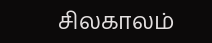சிலகாலம்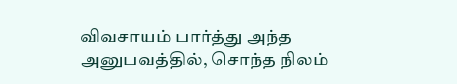விவசாயம் பார்த்து அந்த அனுபவத்தில், சொந்த நிலம்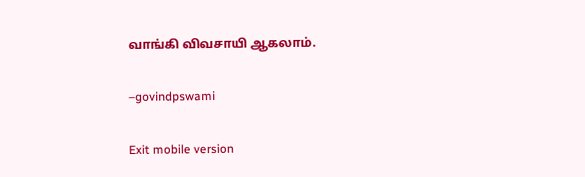வாங்கி விவசாயி ஆகலாம்.

–govindpswami

Exit mobile version